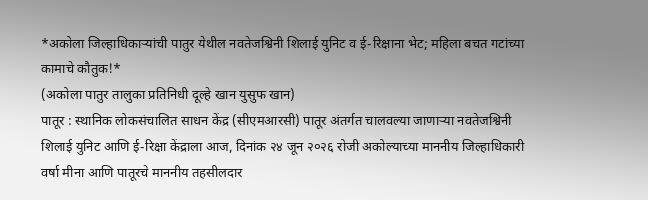*अकोला जिल्हाधिकाऱ्यांची पातुर येथील नवतेजश्विनी शिलाई युनिट व ई-रिक्षाना भेट; महिला बचत गटांच्या कामाचे कौतुक!*
(अकोला पातुर तालुका प्रतिनिधी दूल्हे खान युसुफ खान)
पातूर : स्थानिक लोकसंचालित साधन केंद्र (सीएमआरसी) पातूर अंतर्गत चालवल्या जाणाऱ्या नवतेजश्विनी शिलाई युनिट आणि ई-रिक्षा केंद्राला आज, दिनांक २४ जून २०२६ रोजी अकोल्याच्या माननीय जिल्हाधिकारी वर्षा मीना आणि पातूरचे माननीय तहसीलदार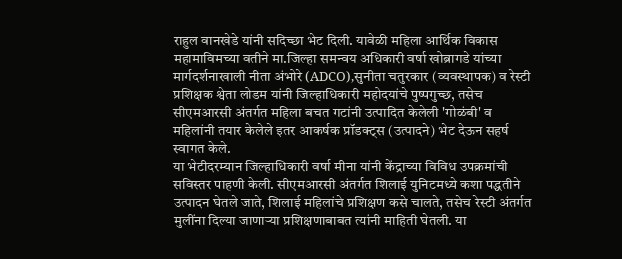राहुल वानखेडे यांनी सदिच्छा भेट दिली. यावेळी महिला आर्थिक विकास महामाविमच्या वतीने मा.जिल्हा समन्वय अधिकारी वर्षा खोब्रागडे यांच्या मार्गदर्शनाखाली नीता अंभोरे (ADCO),सुनीता चतुरकार (व्यवस्थापक) व रेस्टी प्रशिक्षक श्वेता लोडम यांनी जिल्हाधिकारी महोदयांचे पुष्पगुच्छ, तसेच सीएमआरसी अंतर्गत महिला बचत गटांनी उत्पादित केलेली 'गोळंबी' व महिलांनी तयार केलेले इतर आकर्षक प्रॉडक्ट्स (उत्पादने) भेट देऊन सहर्ष स्वागत केले.
या भेटीदरम्यान जिल्हाधिकारी वर्षा मीना यांनी केंद्राच्या विविध उपक्रमांची सविस्तर पाहणी केली. सीएमआरसी अंतर्गत शिलाई युनिटमध्ये कशा पद्धतीने उत्पादन घेतले जाते, शिलाई महिलांचे प्रशिक्षण कसे चालते, तसेच रेस्टी अंतर्गत मुलींना दिल्या जाणाऱ्या प्रशिक्षणाबाबत त्यांनी माहिती घेतली. या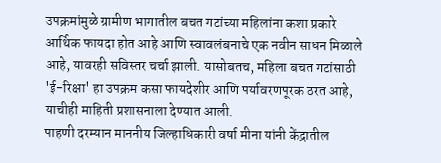उपक्रमांमुळे ग्रामीण भागातील बचत गटांच्या महिलांना कशा प्रकारे आर्थिक फायदा होत आहे आणि स्वावलंबनाचे एक नवीन साधन मिळाले आहे, यावरही सविस्तर चर्चा झाली. यासोबतच, महिला बचत गटांसाठी 'ई-रिक्षा' हा उपक्रम कसा फायदेशीर आणि पर्यावरणपूरक ठरत आहे, याचीही माहिती प्रशासनाला देण्यात आली.
पाहणी दरम्यान माननीय जिल्हाधिकारी वर्षा मीना यांनी केंद्रातील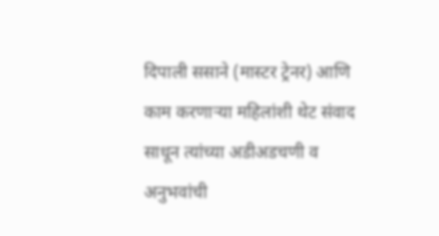दिपाली ससाने (मास्टर ट्रेनर) आणि काम करणाऱ्या महिलांशी थेट संवाद साधून त्यांच्या अडीअडचणी व अनुभवांची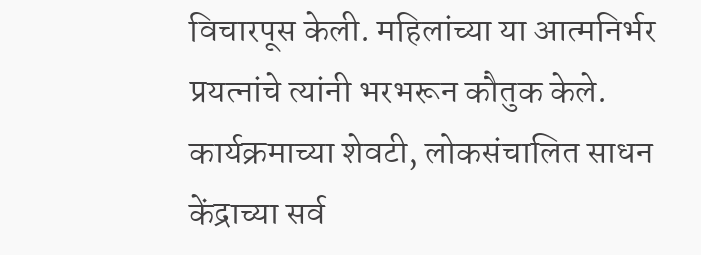विचारपूस केली. महिलांच्या या आत्मनिर्भर प्रयत्नांचे त्यांनी भरभरून कौतुक केले.
कार्यक्रमाच्या शेवटी, लोकसंचालित साधन केंद्राच्या सर्व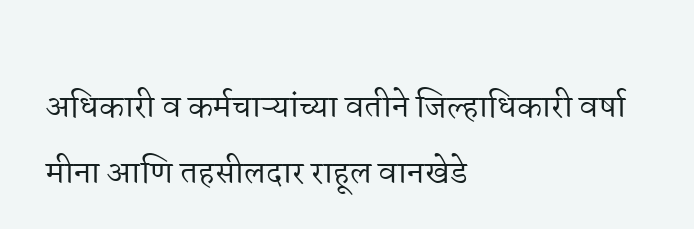अधिकारी व कर्मचाऱ्यांच्या वतीने जिल्हाधिकारी वर्षा मीना आणि तहसीलदार राहूल वानखेडे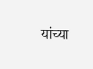यांच्या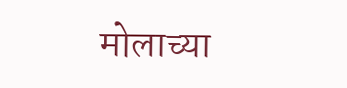मोलाच्या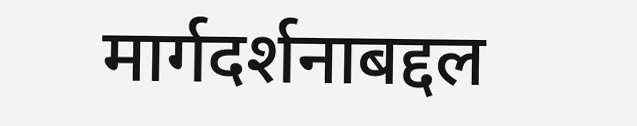मार्गदर्शनाबद्दल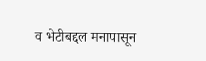व भेटीबद्दल मनापासून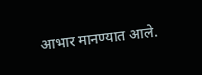आभार मानण्यात आले.